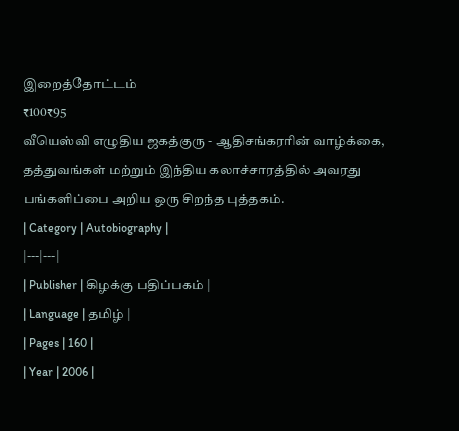இறைத்தோட்டம்
₹100₹95
வீயெஸ்வி எழுதிய ஜகத்குரு - ஆதிசங்கரரின் வாழ்க்கை, தத்துவங்கள் மற்றும் இந்திய கலாச்சாரத்தில் அவரது பங்களிப்பை அறிய ஒரு சிறந்த புத்தகம்.
| Category | Autobiography |
|---|---|
| Publisher | கிழக்கு பதிப்பகம் |
| Language | தமிழ் |
| Pages | 160 |
| Year | 2006 |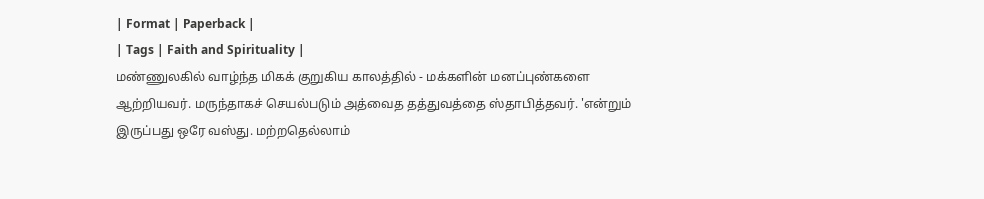| Format | Paperback |
| Tags | Faith and Spirituality |
மண்ணுலகில் வாழ்ந்த மிகக் குறுகிய காலத்தில் - மக்களின் மனப்புண்களை ஆற்றியவர். மருந்தாகச் செயல்படும் அத்வைத தத்துவத்தை ஸ்தாபித்தவர். 'என்றும் இருப்பது ஒரே வஸ்து. மற்றதெல்லாம்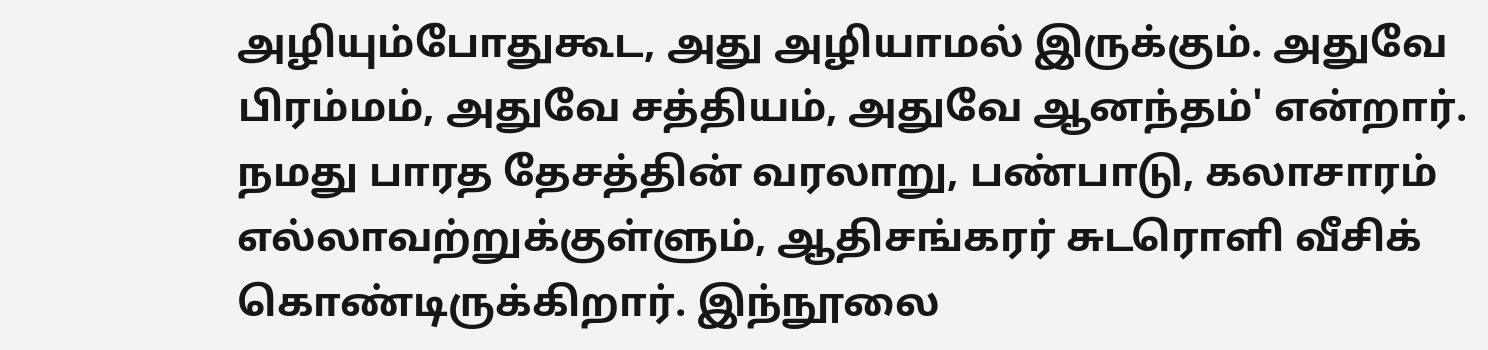அழியும்போதுகூட, அது அழியாமல் இருக்கும். அதுவே பிரம்மம், அதுவே சத்தியம், அதுவே ஆனந்தம்' என்றார். நமது பாரத தேசத்தின் வரலாறு, பண்பாடு, கலாசாரம் எல்லாவற்றுக்குள்ளும், ஆதிசங்கரர் சுடரொளி வீசிக் கொண்டிருக்கிறார். இந்நூலை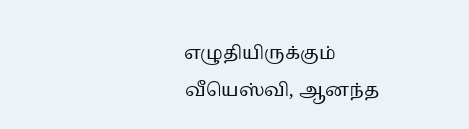எழுதியிருக்கும் வீயெஸ்வி, ஆனந்த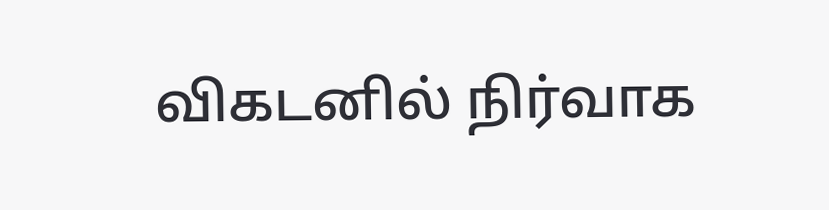விகடனில் நிர்வாக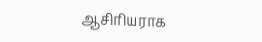ஆசிரியராக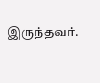இருந்தவர்.